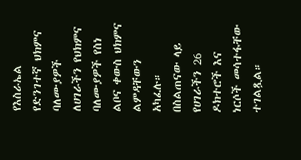የእስራኤል የድንገተኛ ህክምና ባለሙያዎች ለሀገራችን የህክምና ባለሙያዎች የስነ ልቦና ቀውስ ህክምና ልምዳቸውን አካፈሉ።
በስልጠናው ላይ የሀገራችን 26 ዶክተሮች እና ነርሶች መሳተፋቸው ተገልጿል።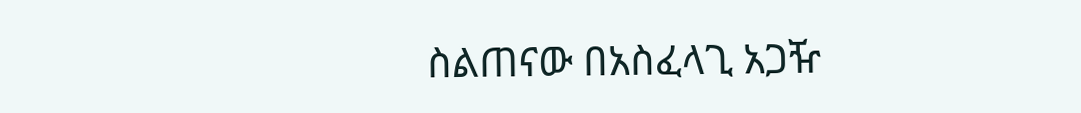ስልጠናው በአስፈላጊ አጋዥ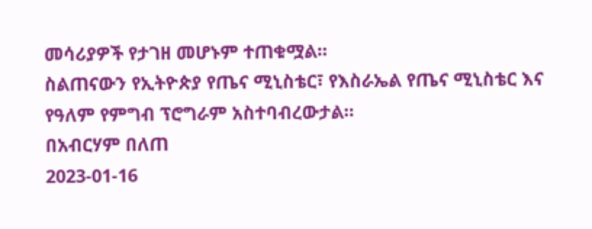መሳሪያዎች የታገዘ መሆኑም ተጠቁሟል።
ስልጠናውን የኢትዮጵያ የጤና ሚኒስቴር፣ የእስራኤል የጤና ሚኒስቴር እና የዓለም የምግብ ፕሮግራም አስተባብረውታል።
በአብርሃም በለጠ
2023-01-16